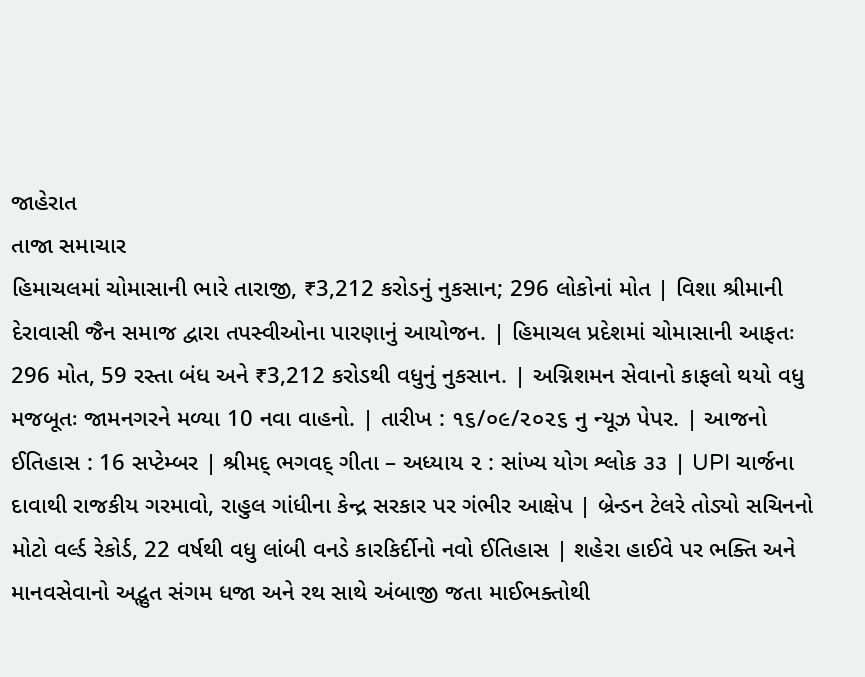જાહેરાત
તાજા સમાચાર
હિમાચલમાં ચોમાસાની ભારે તારાજી, ₹3,212 કરોડનું નુકસાન; 296 લોકોનાં મોત | વિશા શ્રીમાની દેરાવાસી જૈન સમાજ દ્વારા તપસ્વીઓના પારણાનું આયોજન. | હિમાચલ પ્રદેશમાં ચોમાસાની આફતઃ 296 મોત, 59 રસ્તા બંધ અને ₹3,212 કરોડથી વધુનું નુકસાન. | અગ્નિશમન સેવાનો કાફલો થયો વધુ મજબૂતઃ જામનગરને મળ્યા 10 નવા વાહનો. | તારીખ : ૧૬/૦૯/૨૦૨૬ નુ ન્યૂઝ પેપર. | આજનો ઈતિહાસ : 16 સપ્ટેમ્બર | શ્રીમદ્ ભગવદ્ ગીતા – અધ્યાય ૨ : સાંખ્ય યોગ શ્લોક ૩૩ | UPI ચાર્જના દાવાથી રાજકીય ગરમાવો, રાહુલ ગાંધીના કેન્દ્ર સરકાર પર ગંભીર આક્ષેપ | બ્રેન્ડન ટેલરે તોડ્યો સચિનનો મોટો વર્લ્ડ રેકોર્ડ, 22 વર્ષથી વધુ લાંબી વનડે કારકિર્દીનો નવો ઈતિહાસ | શહેરા હાઈવે પર ભક્તિ અને માનવસેવાનો અદ્ભુત સંગમ ધજા અને રથ સાથે અંબાજી જતા માઈભક્તોથી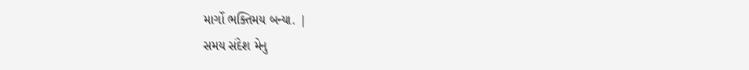માર્ગો ભક્તિમય બન્યા. |
સમય સંદેશ મેનુ